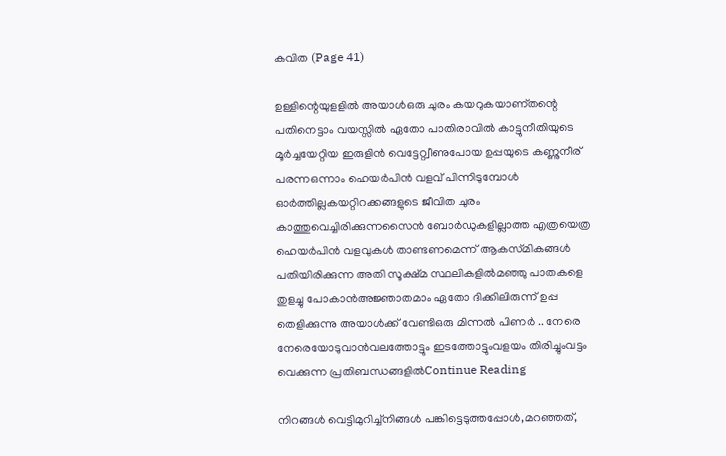കവിത (Page 41)

ഉള്ളിന്റെയുളളിൽ അയാൾഒരു ചുരം കയറുകയാണ്തന്റെ പതിനെട്ടാം വയസ്സിൽ ഏതോ പാതിരാവിൽ കാട്ടുനീതിയുടെ മൂർച്ചയേറ്റിയ ഇരുളിൻ വെട്ടേറ്റ്വീണുപോയ ഉപ്പയുടെ കണ്ണുനീര് പരന്നഒന്നാം ഹെയർപിൻ വളവ് പിന്നിടുമ്പോൾ ഓർത്തില്ലകയറ്റിറക്കങ്ങളുടെ ജീവിത ചുരം കാത്തുവെച്ചിരിക്കുന്നസൈൻ ബോർഡുകളില്ലാത്ത എത്രയെത്ര ഹെയർപിൻ വളവുകൾ താണ്ടണമെന്ന് ആകസ്‌മികങ്ങൾ പതിയിരിക്കുന്ന അതി സൂക്ഷ്മ സ്ഥലികളിൽമഞ്ഞു പാതകളെ തുളച്ചു പോകാൻഅജ്ഞാതമാം ഏതോ ദിക്കിലിരുന്ന് ഉപ്പ തെളിക്കുന്നു അയാൾക്ക് വേണ്ടിഒരു മിന്നൽ പിണർ .. നേരെ നേരെയോടുവാൻവലത്തോട്ടും ഇടത്തോട്ടുംവളയം തിരിച്ചുംവട്ടം വെക്കുന്ന പ്രതിബന്ധങ്ങളിൽContinue Reading

നിറങ്ങൾ വെട്ടിമുറിച്ച്നിങ്ങൾ പങ്കിട്ടെടുത്തപ്പോൾ,മറഞ്ഞത്,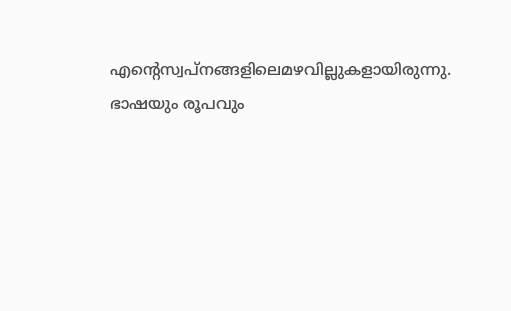എന്റെസ്വപ്നങ്ങളിലെമഴവില്ലുകളായിരുന്നു. ഭാഷയും രൂപവും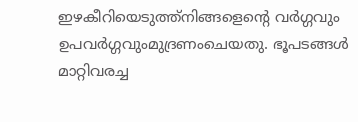ഇഴകീറിയെടുത്ത്നിങ്ങളെന്റെ വർഗ്ഗവും ഉപവർഗ്ഗവുംമുദ്രണംചെയതു. ഭൂപടങ്ങൾ മാറ്റിവരച്ച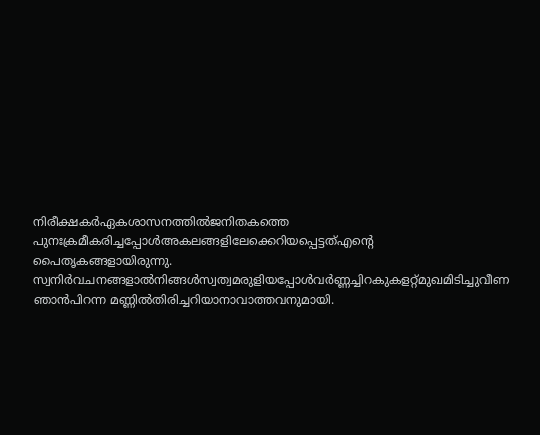നിരീക്ഷകർഏകശാസനത്തിൽജനിതകത്തെ പുനഃക്രമീകരിച്ചപ്പോൾഅകലങ്ങളിലേക്കെറിയപ്പെട്ടത്എന്റെ പൈതൃകങ്ങളായിരുന്നു. സ്വനിർവചനങ്ങളാൽനിങ്ങൾസ്വത്വമരുളിയപ്പോൾവർണ്ണച്ചിറകുകളറ്റ്മുഖമിടിച്ചുവീണ ഞാൻപിറന്ന മണ്ണിൽതിരിച്ചറിയാനാവാത്തവനുമായി.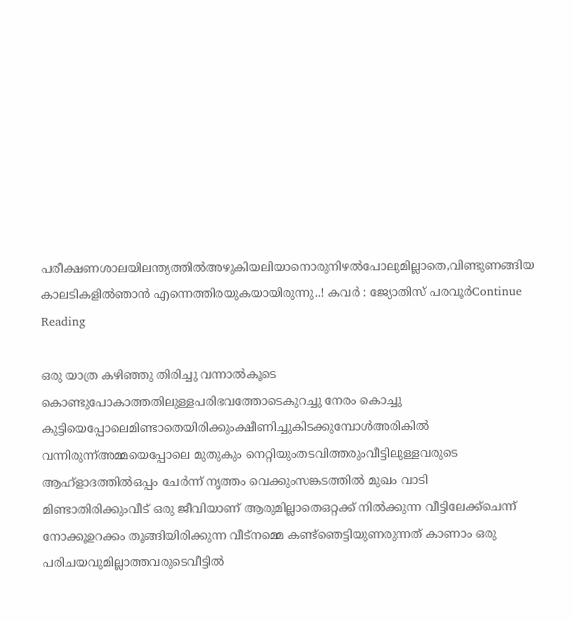പരീക്ഷണശാലയിലന്ത്യത്തിൽഅഴുകിയലിയാനൊരുനിഴൽപോലുമില്ലാതെ,വിണ്ടുണങ്ങിയ കാലടികളിൽഞാൻ എന്നെത്തിരയുകയായിരുന്നു..! കവർ : ജ്യോതിസ് പരവൂർContinue Reading

ഒരു യാത്ര കഴിഞ്ഞു തിരിച്ചു വന്നാൽകൂടെ കൊണ്ടുപോകാത്തതിലുള്ളപരിഭവത്തോടെകുറച്ചു നേരം കൊച്ചു കുട്ടിയെപ്പോലെമിണ്ടാതെയിരിക്കുംക്ഷീണിച്ചുകിടക്കുമ്പോൾഅരികിൽ വന്നിരുന്ന്അമ്മയെപ്പോലെ മുതുകും നെറ്റിയുംതടവിത്തരുംവീട്ടിലുള്ളവരുടെ ആഹ്ളാദത്തിൽഒപ്പം ചേർന്ന് നൃത്തം വെക്കുംസങ്കടത്തിൽ മുഖം വാടി മിണ്ടാതിരിക്കുംവീട് ഒരു ജീവിയാണ് ആരുമില്ലാതെഒറ്റക്ക് നിൽക്കുന്ന വീട്ടിലേക്ക്ചെന്ന് നോക്കൂഉറക്കം തൂങ്ങിയിരിക്കുന്ന വീട്നമ്മെ കണ്ട്ഞെട്ടിയുണരുന്നത് കാണാം ഒരു പരിചയവുമില്ലാത്തവരുടെവീട്ടിൽ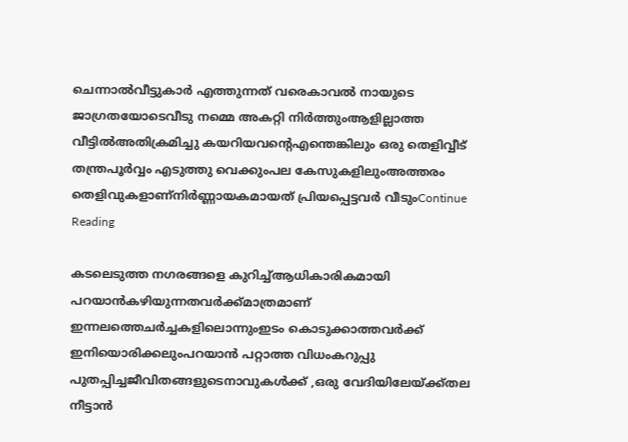ചെന്നാൽവീട്ടുകാർ എത്തുന്നത് വരെകാവൽ നായുടെ ജാഗ്രതയോടെവീടു നമ്മെ അകറ്റി നിർത്തുംആളില്ലാത്ത വീട്ടിൽഅതിക്രമിച്ചു കയറിയവന്റെഎന്തെങ്കിലും ഒരു തെളിവ്വീട് തന്ത്രപൂർവ്വം എടുത്തു വെക്കുംപല കേസുകളിലുംഅത്തരം തെളിവുകളാണ്നിർണ്ണായകമായത് പ്രിയപ്പെട്ടവർ വീടുംContinue Reading

കടലെടുത്ത നഗരങ്ങളെ കുറിച്ച്ആധികാരികമായി പറയാൻകഴിയുന്നതവർക്ക്മാത്രമാണ് ഇന്നലത്തെചർച്ചകളിലൊന്നുംഇടം കൊടുക്കാത്തവർക്ക് ഇനിയൊരിക്കലുംപറയാൻ പറ്റാത്ത വിധംകറുപ്പു പുതപ്പിച്ചജീവിതങ്ങളുടെനാവുകൾക്ക് ,ഒരു വേദിയിലേയ്ക്ക്തല നീട്ടാൻ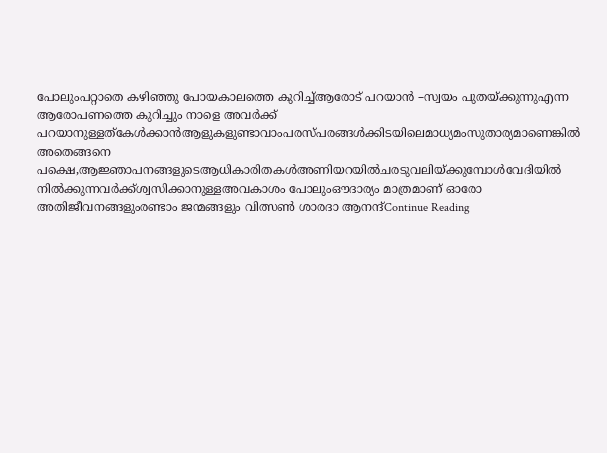പോലുംപറ്റാതെ കഴിഞ്ഞു പോയകാലത്തെ കുറിച്ച്ആരോട് പറയാൻ –സ്വയം പുതയ്ക്കുന്നുഎന്ന ആരോപണത്തെ കുറിച്ചും നാളെ അവർക്ക് പറയാനുള്ളത്കേൾക്കാൻആളുകളുണ്ടാവാംപരസ്പരങ്ങൾക്കിടയിലെമാധ്യമംസുതാര്യമാണെങ്കിൽ അതെങ്ങനെ പക്ഷെ,ആജ്ഞാപനങ്ങളുടെആധികാരിതകൾഅണിയറയിൽചരടുവലിയ്ക്കുമ്പോൾവേദിയിൽ നിൽക്കുന്നവർക്ക്ശ്വസിക്കാനുള്ളഅവകാശം പോലുംഔദാര്യം മാത്രമാണ് ഓരോ അതിജീവനങ്ങളുംരണ്ടാം ജന്മങ്ങളും വിത്സൺ ശാരദാ ആനന്ദ്Continue Reading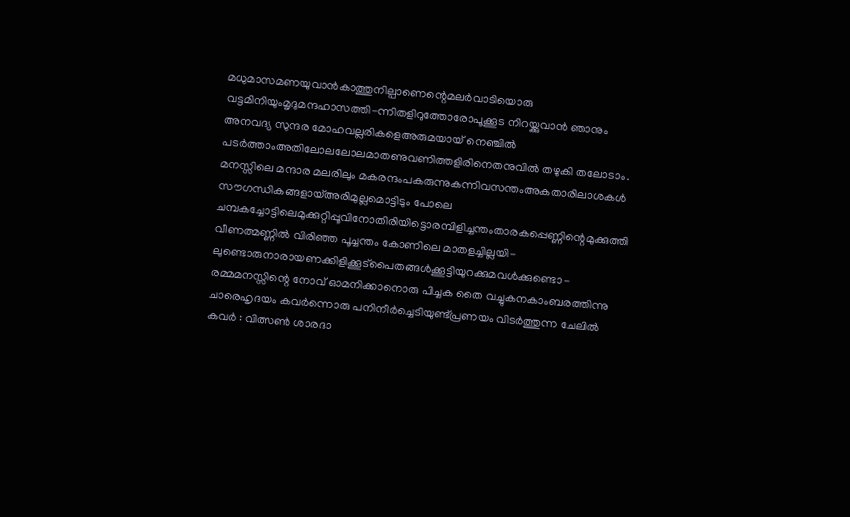മധുമാസമണയുവാൻകാത്തുനില്പാണെന്റെമലർവാടിയൊരു വട്ടമിനിയുംമൃദുമന്ദഹാസത്തി-ന്നിതളിറുത്തോരോപൂക്കൂട നിറയ്ക്കുവാൻ ഞാനും അനവദ്യ സുന്ദര മോഹവല്ലരികളെഅരുമയായ് നെഞ്ചിൽ പടർത്താംഅതിലോലലോലമാതണുവണിത്തളിരിനെതനുവിൽ തഴുകി തലോടാം. മനസ്സിലെ മന്ദാര മലരിലും മകരന്ദംപകരുന്നുകന്നിവസന്തംഅകതാരിലാശകൾ സൗഗന്ധികങ്ങളായ്അരിമുല്ലമൊട്ടിടും പോലെ ചമ്പകച്ചോട്ടിലെമുക്കുറ്റിപ്പൂവിനോതിരിയിട്ടൊരമ്പിളിച്ചന്തംതാരകപ്പെണ്ണിന്റെമുക്കുത്തി വീണത്മണ്ണിൽ വിരിഞ്ഞ പൂച്ചന്തം കോണിലെ മാതളച്ചില്ലയി-ലുണ്ടൊരുനാരായണക്കിളിക്കൂട്പൈതങ്ങൾക്കൂട്ടിയുറക്കുമവൾക്കുണ്ടൊ-രമ്മമനസ്സിന്റെ നോവ് ഓമനിക്കാനൊരു പിച്ചക തൈ വച്ചുകനകാംബരത്തിന്നു ചാരെഹൃദയം കവർന്നൊരു പനിനീർച്ചെടിയുണ്ട്പ്രണയം വിടർത്തുന്ന ചേലിൽ കവർ : വിത്സൺ ശാരദാ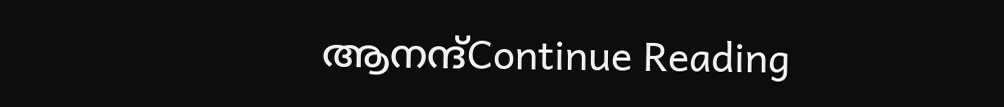ആനന്ദ്Continue Reading